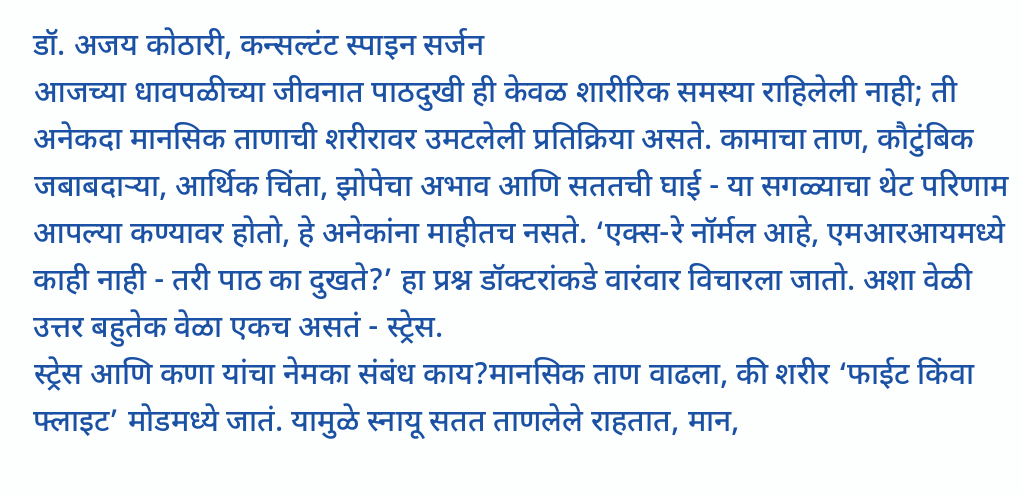डॉ. अजय कोठारी, कन्सल्टंट स्पाइन सर्जन
आजच्या धावपळीच्या जीवनात पाठदुखी ही केवळ शारीरिक समस्या राहिलेली नाही; ती अनेकदा मानसिक ताणाची शरीरावर उमटलेली प्रतिक्रिया असते. कामाचा ताण, कौटुंबिक जबाबदाऱ्या, आर्थिक चिंता, झोपेचा अभाव आणि सततची घाई - या सगळ्याचा थेट परिणाम आपल्या कण्यावर होतो, हे अनेकांना माहीतच नसते. ‘एक्स-रे नॉर्मल आहे, एमआरआयमध्ये काही नाही - तरी पाठ का दुखते?’ हा प्रश्न डॉक्टरांकडे वारंवार विचारला जातो. अशा वेळी उत्तर बहुतेक वेळा एकच असतं - स्ट्रेस.
स्ट्रेस आणि कणा यांचा नेमका संबंध काय?मानसिक ताण वाढला, की शरीर ‘फाईट किंवा फ्लाइट’ मोडमध्ये जातं. यामुळे स्नायू सतत ताणलेले राहतात, मान,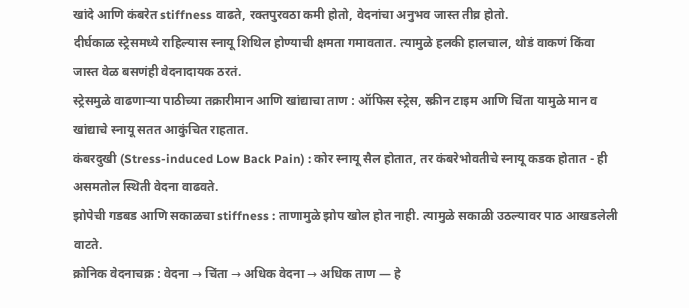खांदे आणि कंबरेत stiffness वाढते, रक्तपुरवठा कमी होतो, वेदनांचा अनुभव जास्त तीव्र होतो.
दीर्घकाळ स्ट्रेसमध्ये राहिल्यास स्नायू शिथिल होण्याची क्षमता गमावतात. त्यामुळे हलकी हालचाल, थोडं वाकणं किंवा जास्त वेळ बसणंही वेदनादायक ठरतं.
स्ट्रेसमुळे वाढणाऱ्या पाठीच्या तक्रारीमान आणि खांद्याचा ताण : ऑफिस स्ट्रेस, स्क्रीन टाइम आणि चिंता यामुळे मान व खांद्याचे स्नायू सतत आकुंचित राहतात.
कंबरदुखी (Stress-induced Low Back Pain) : कोर स्नायू सैल होतात, तर कंबरेभोवतीचे स्नायू कडक होतात - ही असमतोल स्थिती वेदना वाढवते.
झोपेची गडबड आणि सकाळचा stiffness : ताणामुळे झोप खोल होत नाही. त्यामुळे सकाळी उठल्यावर पाठ आखडलेली वाटते.
क्रोनिक वेदनाचक्र : वेदना → चिंता → अधिक वेदना → अधिक ताण — हे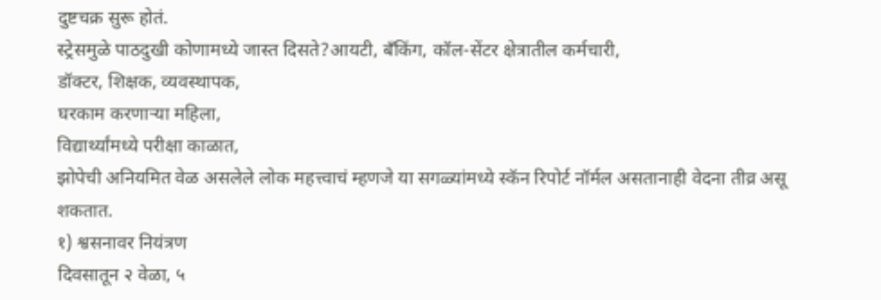दुष्टचक्र सुरू होतं.
स्ट्रेसमुळे पाठदुखी कोणामध्ये जास्त दिसते?आयटी, बँकिंग, कॉल-सेंटर क्षेत्रातील कर्मचारी,
डॉक्टर, शिक्षक, व्यवस्थापक,
घरकाम करणाऱ्या महिला,
विद्यार्थ्यांमध्ये परीक्षा काळात,
झोपेची अनियमित वेळ असलेले लोक महत्त्वाचं म्हणजे या सगळ्यांमध्ये स्कॅन रिपोर्ट नॉर्मल असतानाही वेदना तीव्र असू शकतात.
१) श्वसनावर नियंत्रण
दिवसातून २ वेळा, ५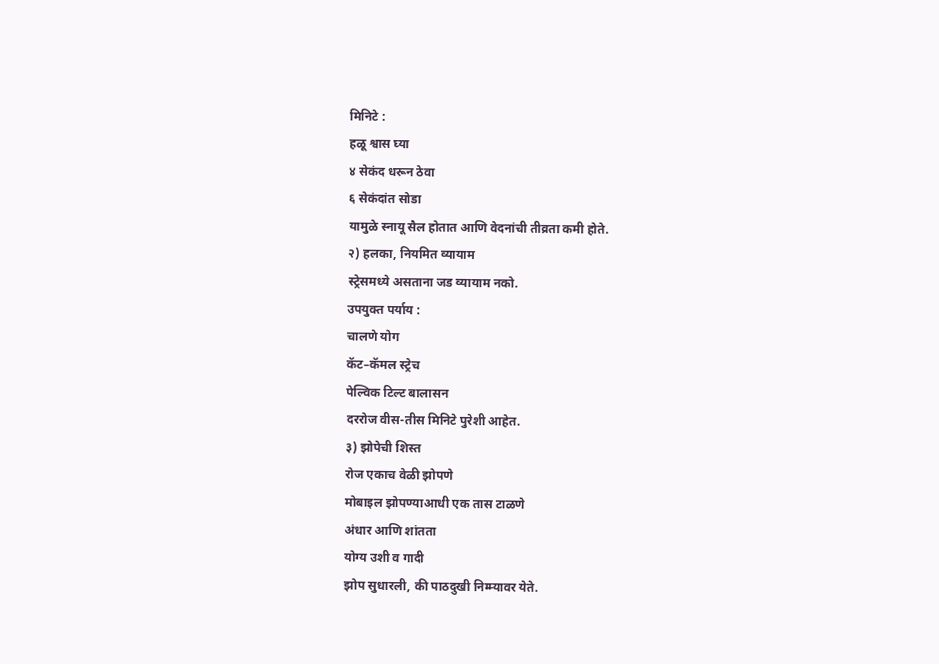मिनिटे :
हळू श्वास घ्या
४ सेकंद धरून ठेवा
६ सेकंदांत सोडा
यामुळे स्नायू सैल होतात आणि वेदनांची तीव्रता कमी होते.
२) हलका, नियमित व्यायाम
स्ट्रेसमध्ये असताना जड व्यायाम नको.
उपयुक्त पर्याय :
चालणे योग
कॅट–कॅमल स्ट्रेच
पेल्विक टिल्ट बालासन
दररोज वीस-तीस मिनिटे पुरेशी आहेत.
३) झोपेची शिस्त
रोज एकाच वेळी झोपणे
मोबाइल झोपण्याआधी एक तास टाळणे
अंधार आणि शांतता
योग्य उशी व गादी
झोप सुधारली, की पाठदुखी निम्म्यावर येते.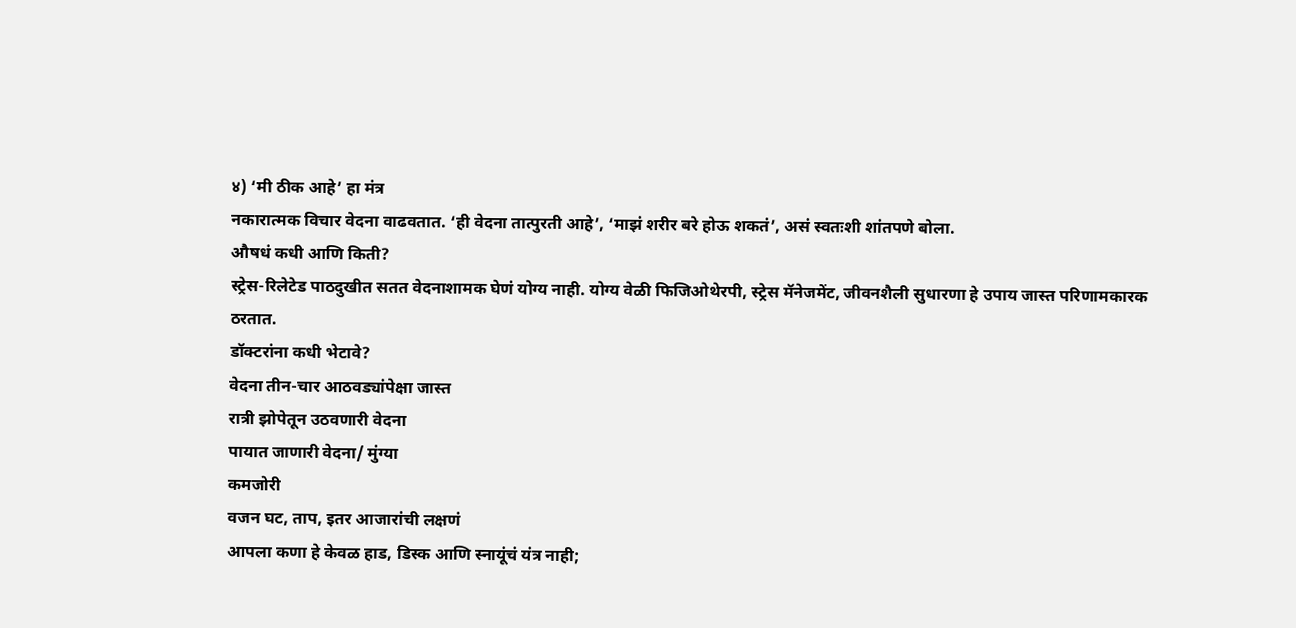४) ‘मी ठीक आहे’ हा मंत्र
नकारात्मक विचार वेदना वाढवतात. ‘ही वेदना तात्पुरती आहे’, ‘माझं शरीर बरे होऊ शकतं’, असं स्वतःशी शांतपणे बोला.
औषधं कधी आणि किती?
स्ट्रेस-रिलेटेड पाठदुखीत सतत वेदनाशामक घेणं योग्य नाही. योग्य वेळी फिजिओथेरपी, स्ट्रेस मॅनेजमेंट, जीवनशैली सुधारणा हे उपाय जास्त परिणामकारक ठरतात.
डॉक्टरांना कधी भेटावे?
वेदना तीन-चार आठवड्यांपेक्षा जास्त
रात्री झोपेतून उठवणारी वेदना
पायात जाणारी वेदना/ मुंग्या
कमजोरी
वजन घट, ताप, इतर आजारांची लक्षणं
आपला कणा हे केवळ हाड, डिस्क आणि स्नायूंचं यंत्र नाही;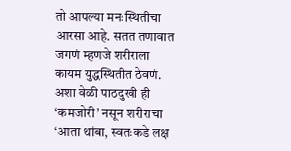तो आपल्या मनःस्थितीचा आरसा आहे. सतत तणावात जगणं म्हणजे शरीराला कायम युद्धस्थितीत ठेवणं. अशा वेळी पाठदुखी ही ‘कमजोरी’ नसून शरीराचा ‘आता थांबा, स्वतःकडे लक्ष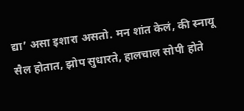द्या’ असा इशारा असतो. मन शांत केलं, की स्नायू सैल होतात, झोप सुधारते, हालचाल सोपी होते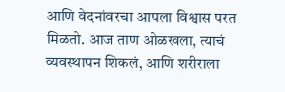आणि वेदनांवरचा आपला विश्वास परत मिळतो. आज ताण ओळखला, त्याचं व्यवस्थापन शिकलं, आणि शरीराला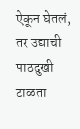ऐकून घेतलं, तर उद्याची पाठदुखी टाळता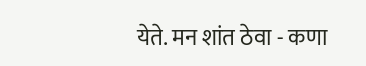येते. मन शांत ठेवा - कणा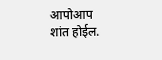आपोआप शांत होईल.